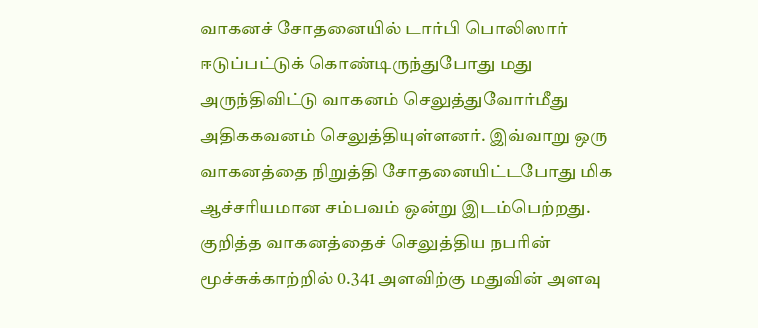வாகனச் சோதனையில் டார்பி பொலிஸார் ஈடுப்பட்டுக் கொண்டிருந்துபோது மது அருந்திவிட்டு வாகனம் செலுத்துவோர்மீது அதிககவனம் செலுத்தியுள்ளனர். இவ்வாறு ஒரு வாகனத்தை நிறுத்தி சோதனையிட்டபோது மிக ஆச்சரியமான சம்பவம் ஒன்று இடம்பெற்றது.
குறித்த வாகனத்தைச் செலுத்திய நபரின் மூச்சுக்காற்றில் 0.341 அளவிற்கு மதுவின் அளவு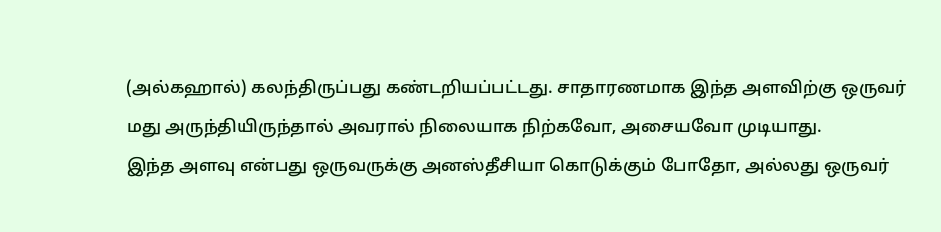(அல்கஹால்) கலந்திருப்பது கண்டறியப்பட்டது. சாதாரணமாக இந்த அளவிற்கு ஒருவர் மது அருந்தியிருந்தால் அவரால் நிலையாக நிற்கவோ, அசையவோ முடியாது.
இந்த அளவு என்பது ஒருவருக்கு அனஸ்தீசியா கொடுக்கும் போதோ, அல்லது ஒருவர்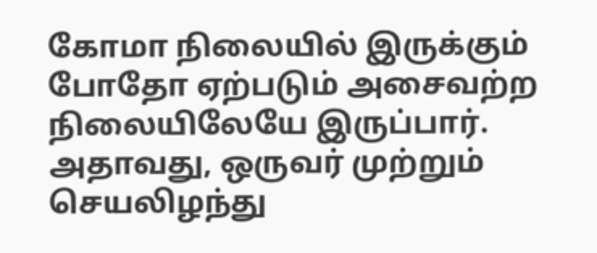கோமா நிலையில் இருக்கும் போதோ ஏற்படும் அசைவற்ற நிலையிலேயே இருப்பார்.
அதாவது, ஒருவர் முற்றும் செயலிழந்து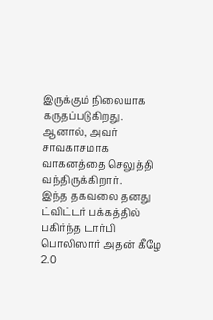இருக்கும் நிலையாக கருதப்படுகிறது. ஆனால், அவர் சாவகாசமாக வாகனத்தை செலுத்தி வந்திருக்கிறார்.
இந்த தகவலை தனது ட்விட்டர் பக்கத்தில் பகிர்ந்த டார்பி பொலிஸார் அதன் கீழே 2.0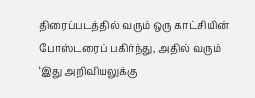திரைப்படத்தில் வரும் ஒரு காட்சியின் போஸ்டரைப் பகிர்ந்து, அதில் வரும் ‘இது அறிவியலுக்கு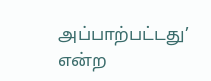அப்பாற்பட்டது’ என்ற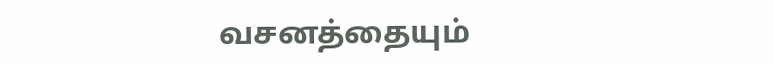வசனத்தையும்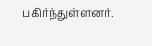பகிர்ந்துள்ளனர்.